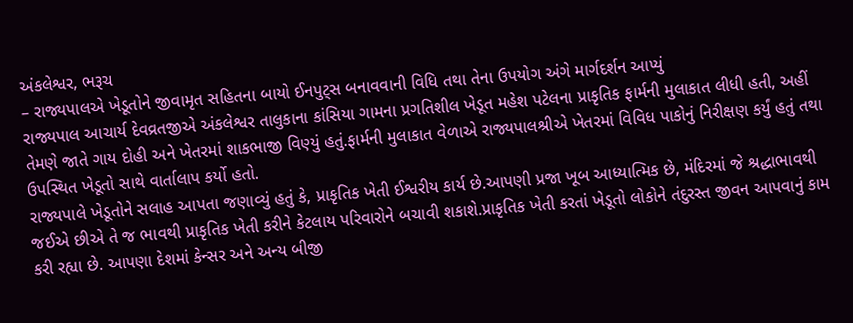અંકલેશ્વર, ભરૂચ
– રાજ્યપાલએ ખેડૂતોને જીવામૃત સહિતના બાયો ઈનપુટ્સ બનાવવાની વિધિ તથા તેના ઉપયોગ અંગે માર્ગદર્શન આપ્યું
રાજ્યપાલ આચાર્ય દેવવ્રતજીએ અંકલેશ્વર તાલુકાના કાંસિયા ગામના પ્રગતિશીલ ખેડૂત મહેશ પટેલના પ્રાકૃતિક ફાર્મની મુલાકાત લીધી હતી, અહીં તેમણે જાતે ગાય દોહી અને ખેતરમાં શાકભાજી વિણ્યું હતું.ફાર્મની મુલાકાત વેળાએ રાજ્યપાલશ્રીએ ખેતરમાં વિવિધ પાકોનું નિરીક્ષણ કર્યું હતું તથા ઉપસ્થિત ખેડૂતો સાથે વાર્તાલાપ કર્યો હતો.
રાજ્યપાલે ખેડૂતોને સલાહ આપતા જણાવ્યું હતું કે, પ્રાકૃતિક ખેતી ઈશ્વરીય કાર્ય છે.આપણી પ્રજા ખૂબ આધ્યાત્મિક છે, મંદિરમાં જે શ્રદ્ધાભાવથી જઈએ છીએ તે જ ભાવથી પ્રાકૃતિક ખેતી કરીને કેટલાય પરિવારોને બચાવી શકાશે.પ્રાકૃતિક ખેતી કરતાં ખેડૂતો લોકોને તંદુરસ્ત જીવન આપવાનું કામ કરી રહ્યા છે. આપણા દેશમાં કેન્સર અને અન્ય બીજી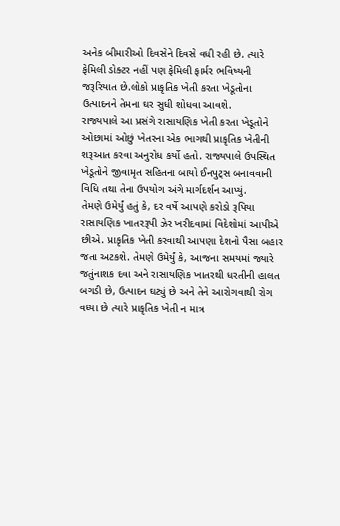અનેક બીમારીઓ દિવસેને દિવસે વધી રહી છે. ત્યારે ફેમિલી ડોક્ટર નહીં પણ ફેમિલી ફાર્મર ભવિષ્યની જરૂરિયાત છે.લોકો પ્રાકૃતિક ખેતી કરતા ખેડૂતોના ઉત્પાદનને તેમના ઘર સુધી શોધવા આવશે.
રાજ્યપાલે આ પ્રસંગે રાસાયણિક ખેતી કરતા ખેડૂતોને ઓછામાં ઓછું ખેતરના એક ભાગથી પ્રાકૃતિક ખેતીની શરૂઆત કરવા અનુરોધ કર્યો હતો. રાજ્યપાલે ઉપસ્થિત ખેડૂતોને જીવામૃત સહિતના બાયો ઈનપુટ્સ બનાવવાની વિધિ તથા તેના ઉપયોગ અંગે માર્ગદર્શન આપ્યું.
તેમણે ઉમેર્યું હતું કે, દર વર્ષે આપણે કરોડો રૂપિયા રાસાયણિક ખાતરરૂપી ઝેર ખરીદવામાં વિદેશોમાં આપીએ છીએ. પ્રાકૃતિક ખેતી કરવાથી આપણા દેશનો પૈસા બહાર જતા અટકશે. તેમણે ઉમેર્યું કે, આજના સમયમાં જ્યારે જતુંનાશક દવા અને રાસાયણિક ખાતરથી ધરતીની હાલત બગડી છે, ઉત્પાદન ઘટ્યું છે અને તેને આરોગવાથી રોગ વધ્યા છે ત્યારે પ્રાકૃતિક ખેતી ન માત્ર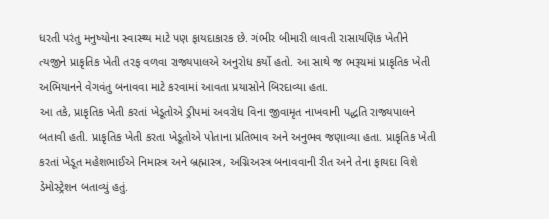ધરતી પરંતુ મનુષ્યોના સ્વાસ્થ્ય માટે પણ ફાયદાકારક છે. ગંભીર બીમારી લાવતી રાસાયણિક ખેતીને ત્યજીને પ્રાકૃતિક ખેતી તરફ વળવા રાજ્યપાલએ અનુરોધ કર્યો હતો. આ સાથે જ ભરૂચમાં પ્રાકૃતિક ખેતી અભિયાનને વેગવંતુ બનાવવા માટે કરવામાં આવતા પ્રયાસોને બિરદાવ્યા હતા.
આ તકે, પ્રાકૃતિક ખેતી કરતાં ખેડૂતોએ ડ્રીપમાં અવરોધ વિના જીવામૃત નાખવાની પદ્ધતિ રાજ્યપાલને બતાવી હતી. પ્રાકૃતિક ખેતી કરતા ખેડૂતોએ પોતાના પ્રતિભાવ અને અનુભવ જણાવ્યા હતા. પ્રાકૃતિક ખેતી કરતાં ખેડૂત મહેશભાઈએ નિમાસ્ત્ર અને બ્રહ્માસ્ત્ર, અગ્નિઅસ્ત્ર બનાવવાની રીત અને તેના ફાયદા વિશે ડેમોસ્ટ્રેશન બતાવ્યું હતું.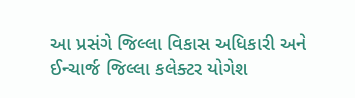આ પ્રસંગે જિલ્લા વિકાસ અધિકારી અને ઈન્ચાર્જ જિલ્લા કલેક્ટર યોગેશ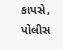કાપસે, પોલીસ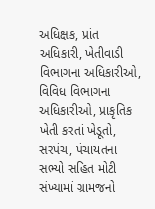અધિક્ષક, પ્રાંત અધિકારી, ખેતીવાડી વિભાગના અધિકારીઓ, વિવિધ વિભાગના અધિકારીઓ, પ્રાકૃતિક ખેતી કરતાં ખેડૂતો, સરપંચ, પંચાયતના સભ્યો સહિત મોટી સંખ્યામાં ગ્રામજનો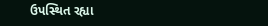ઉપસ્થિત રહ્યા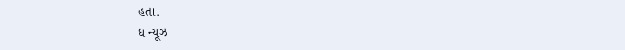હતા.
ધ ન્યૂઝ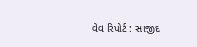વેવ રિપોર્ટ : સાજીદ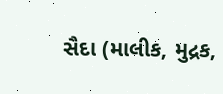સૈદા (માલીક, મુદ્રક,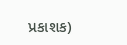પ્રકાશક)